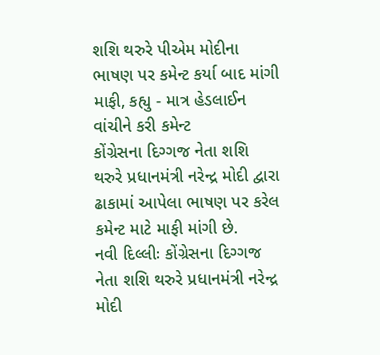શશિ થરુરે પીએમ મોદીના ભાષણ પર કમેન્ટ કર્યા બાદ માંગી માફી, કહ્યુ - માત્ર હેડલાઈન વાંચીને કરી કમેન્ટ
કોંગ્રેસના દિગ્ગજ નેતા શશિ થરુરે પ્રધાનમંત્રી નરેન્દ્ર મોદી દ્વારા ઢાકામાં આપેલા ભાષણ પર કરેલ કમેન્ટ માટે માફી માંગી છે.
નવી દિલ્લીઃ કોંગ્રેસના દિગ્ગજ નેતા શશિ થરુરે પ્રધાનમંત્રી નરેન્દ્ર મોદી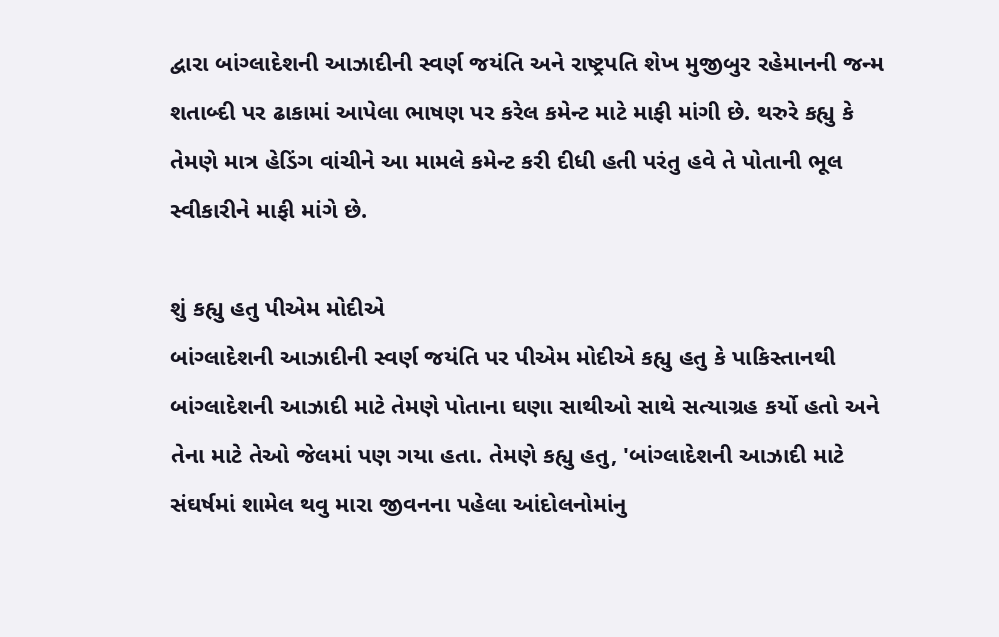દ્વારા બાંગ્લાદેશની આઝાદીની સ્વર્ણ જયંતિ અને રાષ્ટ્રપતિ શેખ મુજીબુર રહેમાનની જન્મ શતાબ્દી પર ઢાકામાં આપેલા ભાષણ પર કરેલ કમેન્ટ માટે માફી માંગી છે. થરુરે કહ્યુ કે તેમણે માત્ર હેડિંગ વાંચીને આ મામલે કમેન્ટ કરી દીધી હતી પરંતુ હવે તે પોતાની ભૂલ સ્વીકારીને માફી માંગે છે.

શું કહ્યુ હતુ પીએમ મોદીએ
બાંગ્લાદેશની આઝાદીની સ્વર્ણ જયંતિ પર પીએમ મોદીએ કહ્યુ હતુ કે પાકિસ્તાનથી બાંગ્લાદેશની આઝાદી માટે તેમણે પોતાના ઘણા સાથીઓ સાથે સત્યાગ્રહ કર્યો હતો અને તેના માટે તેઓ જેલમાં પણ ગયા હતા. તેમણે કહ્યુ હતુ, 'બાંગ્લાદેશની આઝાદી માટે સંઘર્ષમાં શામેલ થવુ મારા જીવનના પહેલા આંદોલનોમાંનુ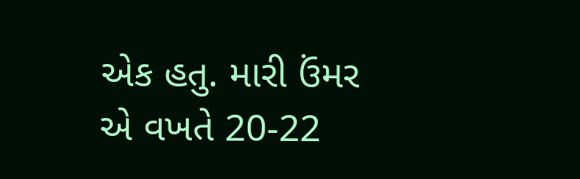એક હતુ. મારી ઉંમર એ વખતે 20-22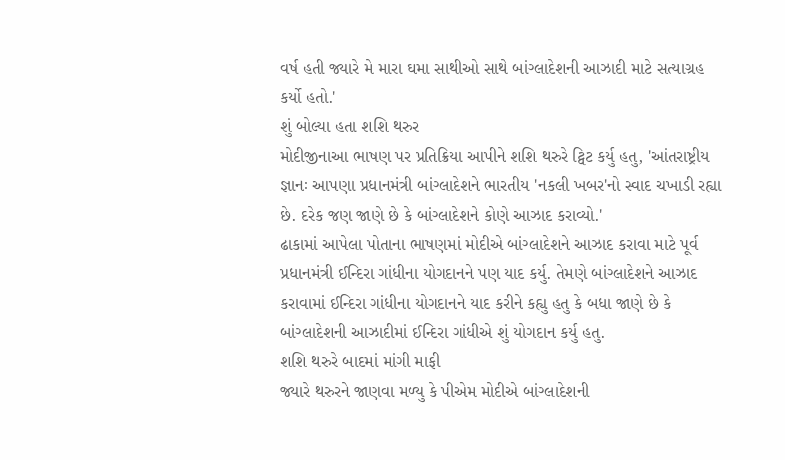વર્ષ હતી જ્યારે મે મારા ઘમા સાથીઓ સાથે બાંગ્લાદેશની આઝાદી માટે સત્યાગ્રહ કર્યો હતો.'
શું બોલ્યા હતા શશિ થરુર
મોદીજીનાઆ ભાષણ પર પ્રતિક્રિયા આપીને શશિ થરુરે ટ્વિટ કર્યુ હતુ, 'આંતરાષ્ટ્રીય જ્ઞાનઃ આપણા પ્રધાનમંત્રી બાંગ્લાદેશને ભારતીય 'નકલી ખબર'નો સ્વાદ ચખાડી રહ્યા છે. દરેક જણ જાણે છે કે બાંગ્લાદેશને કોણે આઝાદ કરાવ્યો.'
ઢાકામાં આપેલા પોતાના ભાષણમાં મોદીએ બાંગ્લાદેશને આઝાદ કરાવા માટે પૂર્વ પ્રધાનમંત્રી ઈન્દિરા ગાંધીના યોગદાનને પણ યાદ કર્યુ. તેમણે બાંગ્લાદેશને આઝાદ કરાવામાં ઈન્દિરા ગાંધીના યોગદાનને યાદ કરીને કહ્યુ હતુ કે બધા જાણે છે કે બાંગ્લાદેશની આઝાદીમાં ઈન્દિરા ગાંધીએ શું યોગદાન કર્યુ હતુ.
શશિ થરુરે બાદમાં માંગી માફી
જ્યારે થરુરને જાણવા મળ્યુ કે પીએમ મોદીએ બાંગ્લાદેશની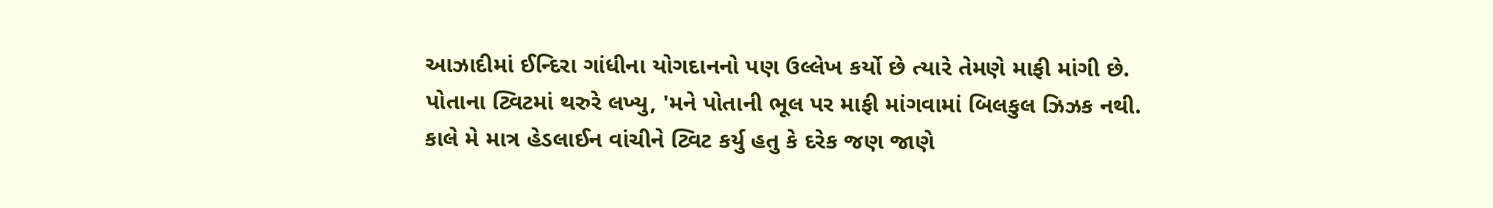આઝાદીમાં ઈન્દિરા ગાંધીના યોગદાનનો પણ ઉલ્લેખ કર્યો છે ત્યારે તેમણે માફી માંગી છે. પોતાના ટ્વિટમાં થરુરે લખ્યુ, 'મને પોતાની ભૂલ પર માફી માંગવામાં બિલકુલ ઝિઝક નથી. કાલે મે માત્ર હેડલાઈન વાંચીને ટ્વિટ કર્યુ હતુ કે દરેક જણ જાણે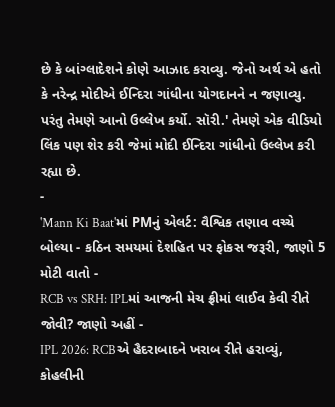છે કે બાંગ્લાદેશને કોણે આઝાદ કરાવ્યુ. જેનો અર્થ એ હતો કે નરેન્દ્ર મોદીએ ઈન્દિરા ગાંધીના યોગદાનને ન જણાવ્યુ. પરંતુ તેમણે આનો ઉલ્લેખ કર્યો. સૉરી.' તેમણે એક વીડિયો લિંક પણ શેર કરી જેમાં મોદી ઈન્દિરા ગાંધીનો ઉલ્લેખ કરી રહ્યા છે.
-
'Mann Ki Baat'માં PMનું એલર્ટ: વૈશ્વિક તણાવ વચ્ચે બોલ્યા - કઠિન સમયમાં દેશહિત પર ફોકસ જરૂરી, જાણો 5 મોટી વાતો -
RCB vs SRH: IPLમાં આજની મેચ ફ્રીમાં લાઈવ કેવી રીતે જોવી? જાણો અહીં -
IPL 2026: RCBએ હૈદરાબાદને ખરાબ રીતે હરાવ્યું, કોહલીની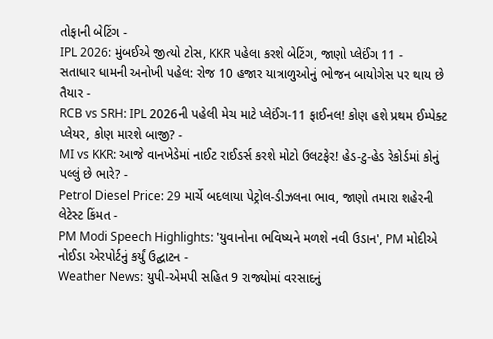તોફાની બેટિંગ -
IPL 2026: મુંબઈએ જીત્યો ટોસ, KKR પહેલા કરશે બેટિંગ, જાણો પ્લેઈંગ 11 -
સતાધાર ધામની અનોખી પહેલ: રોજ 10 હજાર યાત્રાળુઓનું ભોજન બાયોગેસ પર થાય છે તૈયાર -
RCB vs SRH: IPL 2026ની પહેલી મેચ માટે પ્લેઈંગ-11 ફાઈનલ! કોણ હશે પ્રથમ ઈમ્પેક્ટ પ્લેયર, કોણ મારશે બાજી? -
MI vs KKR: આજે વાનખેડેમાં નાઈટ રાઈડર્સ કરશે મોટો ઉલટફેર! હેડ-ટુ-હેડ રેકોર્ડમાં કોનું પલ્લું છે ભારે? -
Petrol Diesel Price: 29 માર્ચે બદલાયા પેટ્રોલ-ડીઝલના ભાવ, જાણો તમારા શહેરની લેટેસ્ટ કિંમત -
PM Modi Speech Highlights: 'યુવાનોના ભવિષ્યને મળશે નવી ઉડાન', PM મોદીએ નોઈડા એરપોર્ટનું કર્યું ઉદ્ઘાટન -
Weather News: યુપી-એમપી સહિત 9 રાજ્યોમાં વરસાદનું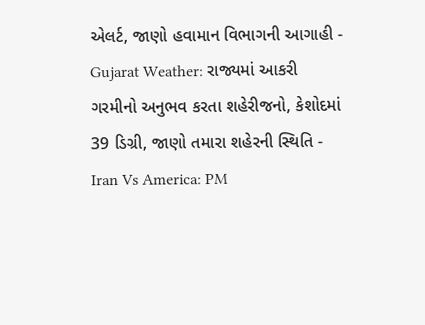એલર્ટ, જાણો હવામાન વિભાગની આગાહી -
Gujarat Weather: રાજ્યમાં આકરી ગરમીનો અનુભવ કરતા શહેરીજનો, કેશોદમાં 39 ડિગ્રી, જાણો તમારા શહેરની સ્થિતિ -
Iran Vs America: PM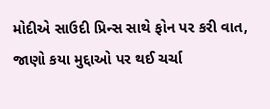મોદીએ સાઉદી પ્રિન્સ સાથે ફોન પર કરી વાત, જાણો કયા મુદ્દાઓ પર થઈ ચર્ચા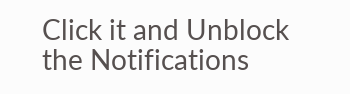Click it and Unblock the Notifications